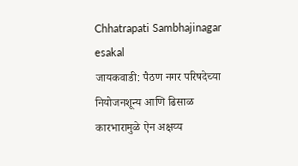Chhatrapati Sambhajinagar
esakal
जायकवाडी: पैठण नगर परिषदेच्या नियोजनशून्य आणि ढिसाळ कारभारामुळे ऐन अक्षय्य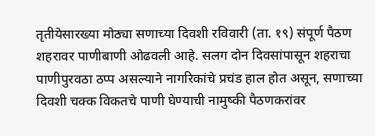तृतीयेसारख्या मोठ्या सणाच्या दिवशी रविवारी (ता. १९) संपूर्ण पैठण शहरावर पाणीबाणी ओढवली आहे. सलग दोन दिवसांपासून शहराचा पाणीपुरवठा ठप्प असल्याने नागरिकांचे प्रचंड हाल होत असून, सणाच्या दिवशी चक्क विकतचे पाणी घेण्याची नामुष्की पैठणकरांवर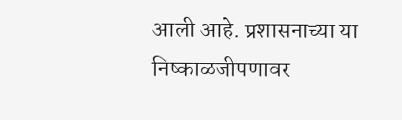आली आहे. प्रशासनाच्या या निष्काळजीपणावर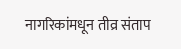नागरिकांमधून तीव्र संताप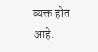व्यक्त होत आहे.